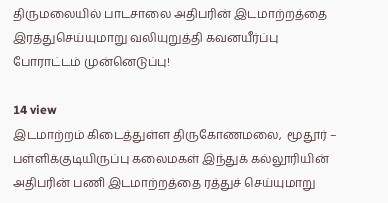திருமலையில் பாடசாலை அதிபரின் இடமாற்றத்தை இரத்துசெய்யுமாறு வலியுறுத்தி கவனயீர்ப்பு போராட்டம் முன்னெடுப்பு!

14 view
இடமாற்றம் கிடைத்துள்ள திருகோணமலை,  மூதூர் – பள்ளிக்குடியிருப்பு கலைமகள் இந்துக் கல்லூரியின் அதிபரின் பணி இடமாற்றத்தை ரத்துச் செய்யுமாறு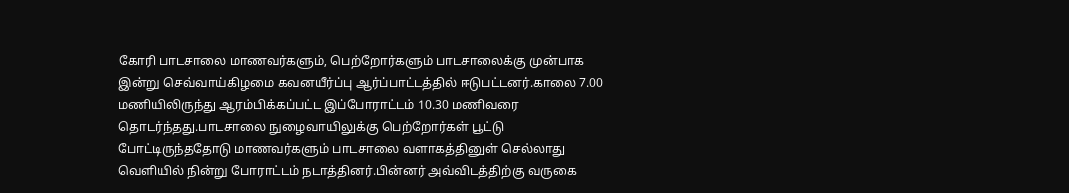கோரி பாடசாலை மாணவர்களும், பெற்றோர்களும் பாடசாலைக்கு முன்பாக இன்று செவ்வாய்கிழமை கவனயீர்ப்பு ஆர்ப்பாட்டத்தில் ஈடுபட்டனர்.காலை 7.00 மணியிலிருந்து ஆரம்பிக்கப்பட்ட இப்போராட்டம் 10.30 மணிவரை தொடர்ந்தது.பாடசாலை நுழைவாயிலுக்கு பெற்றோர்கள் பூட்டு போட்டிருந்ததோடு மாணவர்களும் பாடசாலை வளாகத்தினுள் செல்லாது வெளியில் நின்று போராட்டம் நடாத்தினர்.பின்னர் அவ்விடத்திற்கு வருகை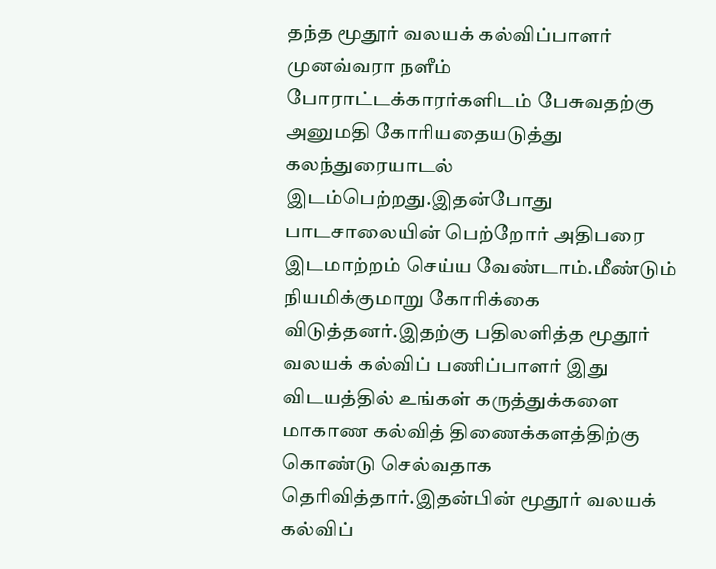தந்த மூதூர் வலயக் கல்விப்பாளர் முனவ்வரா நளீம் போராட்டக்காரர்களிடம் பேசுவதற்கு அனுமதி கோரியதையடுத்து கலந்துரையாடல் இடம்பெற்றது.இதன்போது பாடசாலையின் பெற்றோர் அதிபரை இடமாற்றம் செய்ய வேண்டாம்.மீண்டும் நியமிக்குமாறு கோரிக்கை விடுத்தனர்.இதற்கு பதிலளித்த மூதூர் வலயக் கல்விப் பணிப்பாளர் இது விடயத்தில் உங்கள் கருத்துக்களை மாகாண கல்வித் திணைக்களத்திற்கு கொண்டு செல்வதாக தெரிவித்தார்.இதன்பின் மூதூர் வலயக் கல்விப்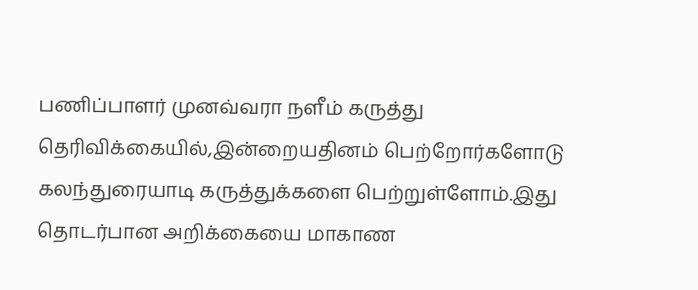பணிப்பாளர் முனவ்வரா நளீம் கருத்து தெரிவிக்கையில்,இன்றையதினம் பெற்றோர்களோடு கலந்துரையாடி கருத்துக்களை பெற்றுள்ளோம்.இது தொடர்பான அறிக்கையை மாகாண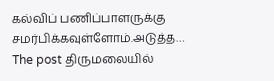கல்விப் பணிப்பாளருக்கு சமர்பிக்கவுள்ளோம்.அடுத்த…
The post திருமலையில்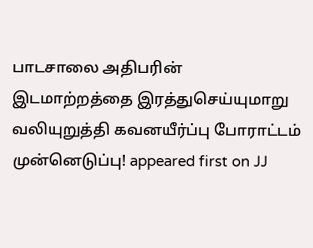பாடசாலை அதிபரின் இடமாற்றத்தை இரத்துசெய்யுமாறு வலியுறுத்தி கவனயீர்ப்பு போராட்டம் முன்னெடுப்பு! appeared first on JJ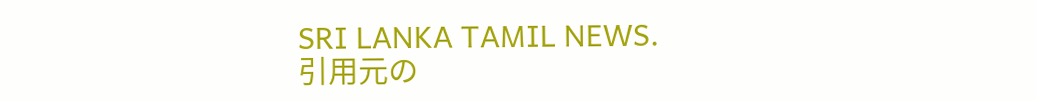SRI LANKA TAMIL NEWS.
引用元の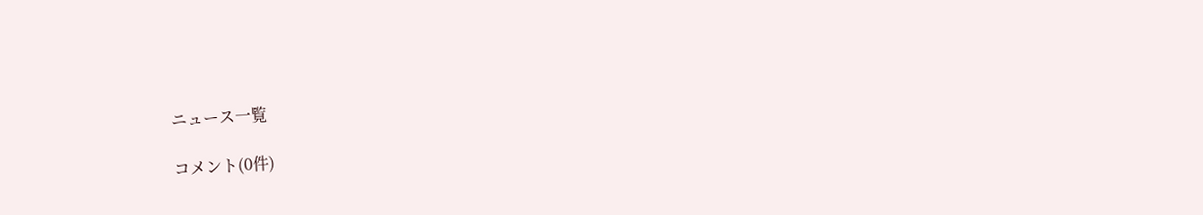ニュース一覧

コメント(0件)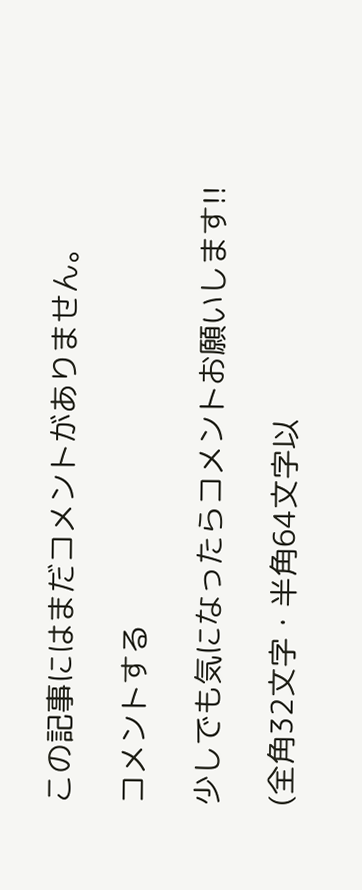この記事にはまだコメントがありません。

コメントする

少しでも気になったらコメントお願いします!!

(全角32文字・半角64文字以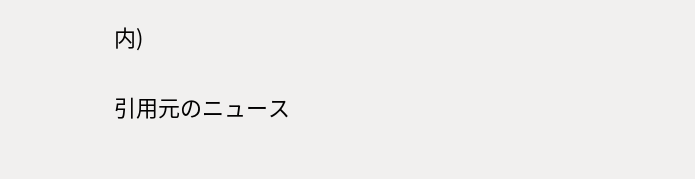内)

引用元のニュース